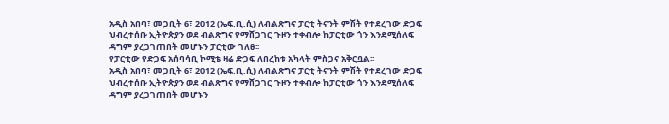አዲስ አበባ፣ መጋቢት 6፣ 2012 (ኤፍ.ቢ.ሲ) ለብልጽግና ፓርቲ ትናንት ምሽት የተደረገው ድጋፍ ህብረተሰቡ ኢትዮጵያን ወደ ብልጽግና የማሸጋገር ጉዞን ተቀብሎ ከፓርቲው ጎን እንደሚሰለፍ ዳግም ያረጋገጠበት መሆኑን ፓርቲው ገለፀ፡፡
የፓርቲው የድጋፍ አሰባሳቢ ኮሚቴ ዛሬ ድጋፍ ለበረከቱ አካላት ምስጋና አቅርቧል፡፡
አዲስ አበባ፣ መጋቢት 6፣ 2012 (ኤፍ.ቢ.ሲ) ለብልጽግና ፓርቲ ትናንት ምሽት የተደረገው ድጋፍ ህብረተሰቡ ኢትዮጵያን ወደ ብልጽግና የማሸጋገር ጉዞን ተቀብሎ ከፓርቲው ጎን እንደሚሰለፍ ዳግም ያረጋገጠበት መሆኑን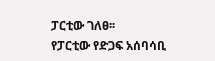ፓርቲው ገለፀ፡፡
የፓርቲው የድጋፍ አሰባሳቢ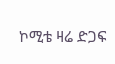ኮሚቴ ዛሬ ድጋፍ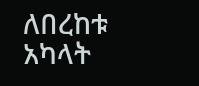ለበረከቱ አካላት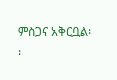ምስጋና አቅርቧል፡፡